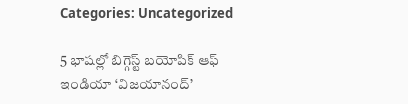Categories: Uncategorized

5 భాషల్లో బిగ్గెస్ట్ బ‌యోపిక్ ఆఫ్ ఇండియా ‘విజయానంద్’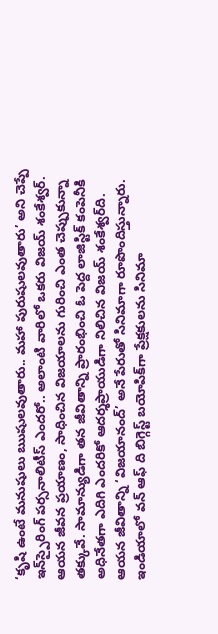‘కృషి ఉంటే మ‌నుషులు ఋషుల‌వుతారు.. మ‌హా పురుషుల‌వుతారు’ అని చెప్పే ఇన్‌స్పైరింగ్ ప‌ర్స‌నాలిటీస్ ఎంద‌రో.. అలాంటి వారిలో ఒక‌రు విజ‌య్ శంకేశ్వ‌ర్‌. ఆయ‌న జీవన ప్ర‌యాణం, సాధించిన విజ‌యాల‌ను గురించి ఎంత చెప్పుకున్నా త‌క్కువే. సామాన్యుడిగా త‌న జీవితాన్ని ప్రారంభించి ఓ పెద్ద లాజిస్టిక్ కంపెనీకి అధినేత‌గా ఎదిగి ఎంద‌రికో ఆద‌ర్శ‌ప్రాయుడిగా నిలిచిన విజయ్ శంకేశ్వర్‌ది. ఆయ‌న జీవితాన్ని ‘విజయానంద్’ అనే పేరుతో సినిమాగా రూపొందిస్తున్నారు. ఇండియాలో వ‌న్ ఆఫ్ ది బిగ్గెస్ట్ బ‌యోపిక్‌గా ప్రేక్ష‌కుల‌ను సినిమా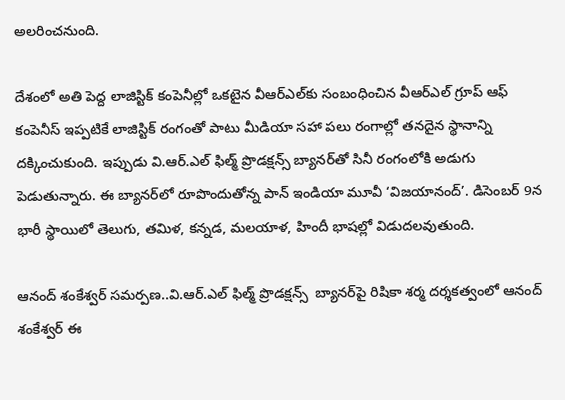అల‌రించ‌నుంది.

దేశంలో అతి పెద్ద లాజిస్టిక్ కంపెనీల్లో ఒక‌టైన వీఆర్ఎల్‌కు సంబంధించిన వీఆర్ఎల్ గ్రూప్ ఆఫ్ కంపెనీస్ ఇప్ప‌టికే లాజిస్టిక్ రంగంతో పాటు మీడియా స‌హా ప‌లు రంగాల్లో త‌న‌దైన స్థానాన్ని ద‌క్కించుకుంది. ఇప్పుడు వి.ఆర్‌.ఎల్ ఫిల్మ్‌ ప్రొడ‌క్ష‌న్స్ బ్యాన‌ర్‌తో సినీ రంగంలోకి అడుగు పెడుతున్నారు. ఈ బ్యాన‌ర్‌లో రూపొందుతోన్న పాన్ ఇండియా మూవీ ‘విజయానంద్’. డిసెంబర్ 9న భారీ స్థాయిలో తెలుగు, తమిళ, కన్నడ, మలయాళ, హిందీ భాషల్లో విడుదలవుతుంది.

ఆనంద్ శంకేశ్వ‌ర్ స‌మ‌ర్ప‌ణ‌..వి.ఆర్‌.ఎల్ ఫిల్మ్‌ ప్రొడ‌క్ష‌న్స్  బ్యాన‌ర్‌పై రిషికా శ‌ర్మ ద‌ర్శ‌క‌త్వంలో ఆనంద్ శంకేశ్వ‌ర్ ఈ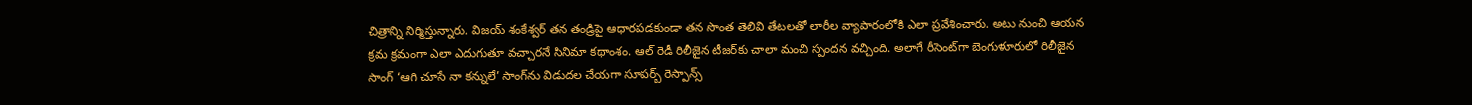చిత్రాన్ని నిర్మిస్తున్నారు. విజ‌య్ శంకేశ్వర్ త‌న తండ్రిపై ఆధార‌ప‌డ‌కుండా త‌న సొంత తెలివి తేట‌ల‌తో లారీల వ్యాపారంలోకి ఎలా ప్ర‌వేశించారు. అటు నుంచి ఆయ‌న క్ర‌మ క్ర‌మంగా ఎలా ఎదుగుతూ వ‌చ్చారనే సినిమా కథాంశం. ఆల్ రెడీ రిలీజైన టీజ‌ర్‌కు చాలా మంచి స్పంద‌న‌ వ‌చ్చింది. అలాగే రీసెంట్‌గా బెంగుళూరులో రిలీజైన సాంగ్ ‘ఆగి చూసే నా కన్నులే’ సాంగ్‌ను విడుద‌ల చేయ‌గా సూప‌ర్బ్ రెస్పాన్స్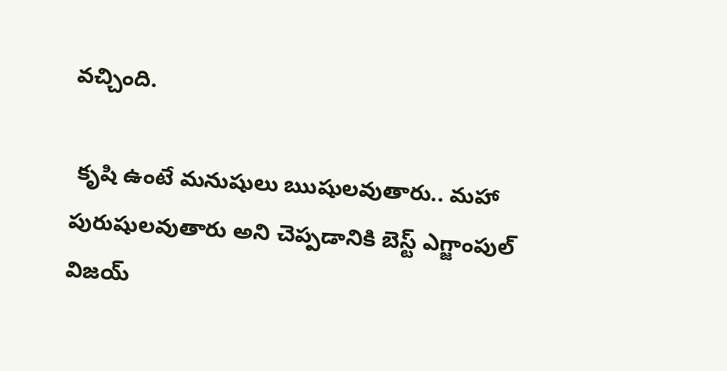వ‌చ్చింది.

 కృషి ఉంటే మ‌నుషులు ఋషుల‌వుతారు.. మ‌హా పురుషుల‌వుతారు అని చెప్ప‌డానికి బెస్ట్ ఎగ్జాంపుల్ విజ‌య్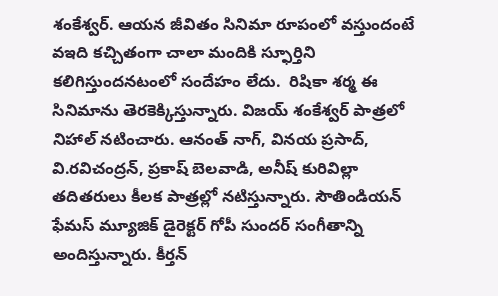శంకేశ్వ‌ర్‌. ఆయ‌న జీవితం సినిమా రూపంలో వ‌స్తుందంటే వఇది క‌చ్చితంగా చాలా మందికి స్ఫూర్తిని క‌లిగిస్తుంద‌న‌టంలో సందేహం లేదు.  రిషికా శ‌ర్మ ఈ సినిమాను తెర‌కెక్కిస్తున్నారు. విజ‌య్ శంకేశ్వ‌ర్ పాత్ర‌లో నిహాల్ న‌టించారు. ఆనంత్ నాగ్‌, విన‌య ప్ర‌సాద్‌, వి.ర‌విచంద్ర‌న్‌, ప్ర‌కాష్ బెల‌వాడి, అనీష్ కురివిల్లా త‌దిత‌రులు కీల‌క పాత్ర‌ల్లో న‌టిస్తున్నారు. సౌతిండియ‌న్ ఫేమ‌స్ మ్యూజిక్ డైరెక్ట‌ర్ గోపీ సుంద‌ర్ సంగీతాన్ని అందిస్తున్నారు. కీర్త‌న్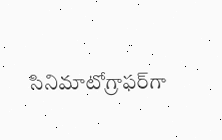సినిమాటోగ్రాఫ‌ర్‌గా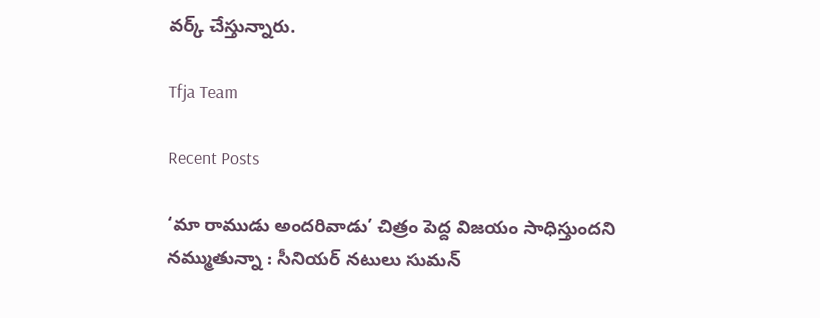వ‌ర్క్ చేస్తున్నారు.

Tfja Team

Recent Posts

‘మా రాముడు అందరివాడు’ చిత్రం పెద్ద విజయం సాధిస్తుందని నమ్ముతున్నా : సీనియర్ నటులు సుమన్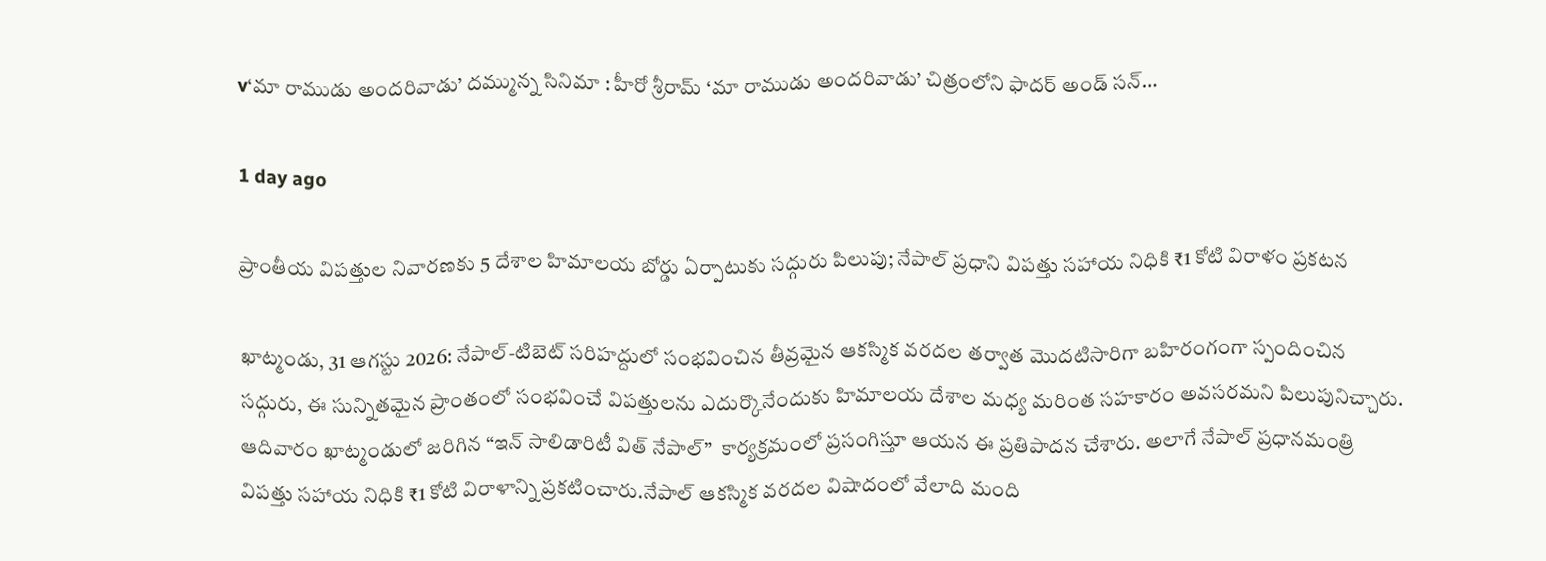v‘మా రాముడు అందరివాడు’ దమ్మున్న సినిమా ‌‌: హీరో శ్రీరామ్ ‘మా రాముడు అందరివాడు’ చిత్రంలోని ఫాదర్ అండ్ సన్…

1 day ago

ప్రాంతీయ విపత్తుల నివారణకు 5 దేశాల హిమాలయ బోర్డు ఏర్పాటుకు సద్గురు పిలుపు; నేపాల్ ప్రధాని విపత్తు సహాయ నిధికి ₹1 కోటి విరాళం ప్రకటన

ఖాట్మండు, 31 ఆగస్టు 2026: నేపాల్-టిబెట్ సరిహద్దులో సంభవించిన తీవ్రమైన ఆకస్మిక వరదల తర్వాత మొదటిసారిగా బహిరంగంగా స్పందించిన సద్గురు, ఈ సున్నితమైన ప్రాంతంలో సంభవించే విపత్తులను ఎదుర్కొనేందుకు హిమాలయ దేశాల మధ్య మరింత సహకారం అవసరమని పిలుపునిచ్చారు. ఆదివారం ఖాట్మండులో జరిగిన “ఇన్ సాలిడారిటీ విత్ నేపాల్”  కార్యక్రమంలో ప్రసంగిస్తూ ఆయన ఈ ప్రతిపాదన చేశారు. అలాగే నేపాల్ ప్రధానమంత్రి విపత్తు సహాయ నిధికి ₹1 కోటి విరాళాన్ని ప్రకటించారు.నేపాల్ ఆకస్మిక వరదల విషాదంలో వేలాది మంది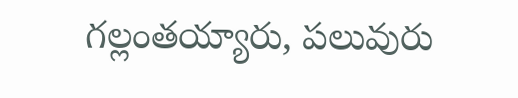గల్లంతయ్యారు, పలువురు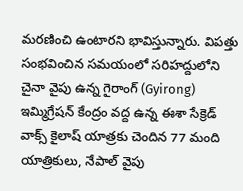మరణించి ఉంటారని భావిస్తున్నారు. విపత్తు సంభవించిన సమయంలో సరిహద్దులోని చైనా వైపు ఉన్న గైరాంగ్ (Gyirong) ఇమ్మిగ్రేషన్ కేంద్రం వద్ద ఉన్న ఈశా సేక్రెడ్ వాక్స్ కైలాష్ యాత్రకు చెందిన 77 మంది యాత్రికులు, నేపాల్ వైపు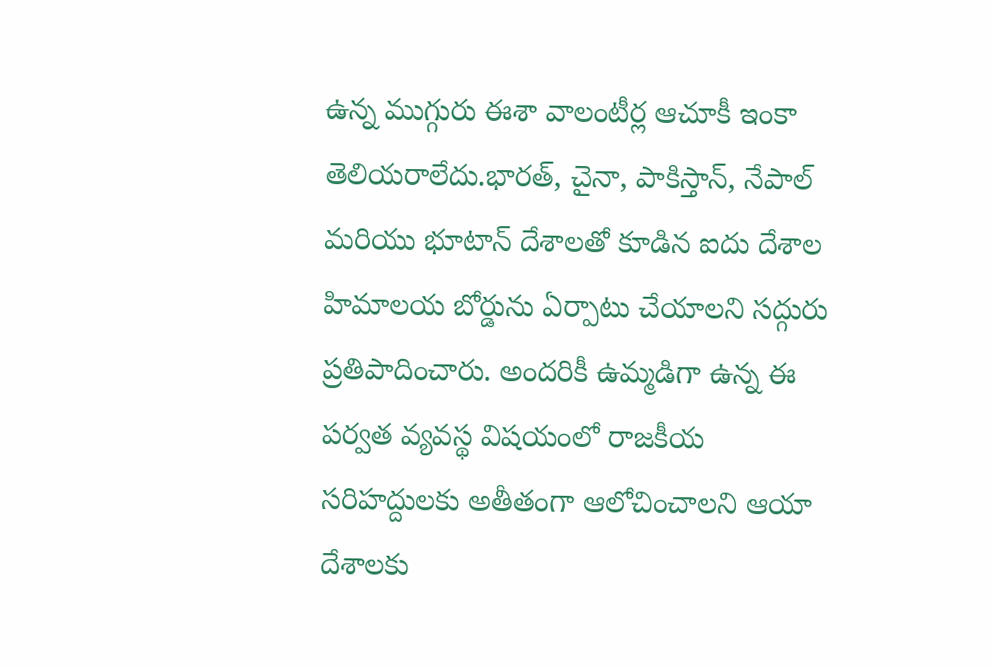ఉన్న ముగ్గురు ఈశా వాలంటీర్ల ఆచూకీ ఇంకా తెలియరాలేదు.భారత్, చైనా, పాకిస్తాన్, నేపాల్ మరియు భూటాన్ దేశాలతో కూడిన ఐదు దేశాల హిమాలయ బోర్డును ఏర్పాటు చేయాలని సద్గురు ప్రతిపాదించారు. అందరికీ ఉమ్మడిగా ఉన్న ఈ పర్వత వ్యవస్థ విషయంలో రాజకీయ సరిహద్దులకు అతీతంగా ఆలోచించాలని ఆయా దేశాలకు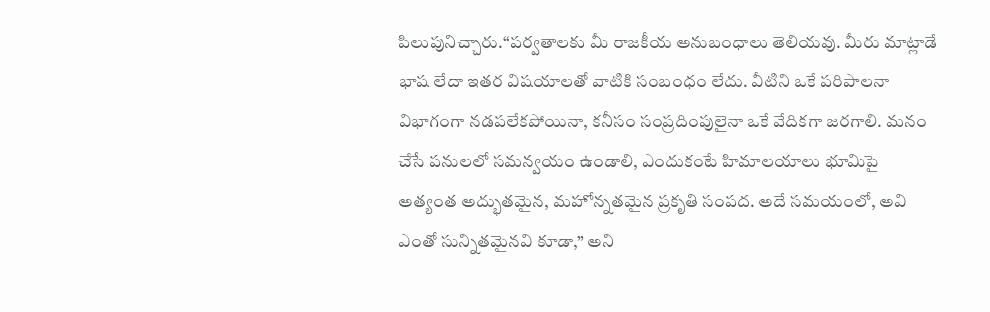పిలుపునిచ్చారు.“పర్వతాలకు మీ రాజకీయ అనుబంధాలు తెలియవు. మీరు మాట్లాడే భాష లేదా ఇతర విషయాలతో వాటికి సంబంధం లేదు. వీటిని ఒకే పరిపాలనా విభాగంగా నడపలేకపోయినా, కనీసం సంప్రదింపులైనా ఒకే వేదికగా జరగాలి. మనం చేసే పనులలో సమన్వయం ఉండాలి, ఎందుకంటే హిమాలయాలు భూమిపై అత్యంత అద్భుతమైన, మహోన్నతమైన ప్రకృతి సంపద. అదే సమయంలో, అవి ఎంతో సున్నితమైనవి కూడా,” అని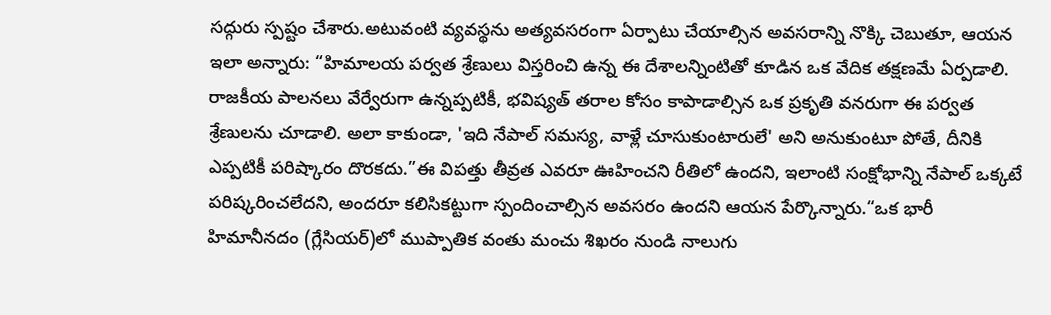సద్గురు స్పష్టం చేశారు.అటువంటి వ్యవస్థను అత్యవసరంగా ఏర్పాటు చేయాల్సిన అవసరాన్ని నొక్కి చెబుతూ, ఆయన ఇలా అన్నారు: “హిమాలయ పర్వత శ్రేణులు విస్తరించి ఉన్న ఈ దేశాలన్నింటితో కూడిన ఒక వేదిక తక్షణమే ఏర్పడాలి. రాజకీయ పాలనలు వేర్వేరుగా ఉన్నప్పటికీ, భవిష్యత్ తరాల కోసం కాపాడాల్సిన ఒక ప్రకృతి వనరుగా ఈ పర్వత శ్రేణులను చూడాలి. అలా కాకుండా, 'ఇది నేపాల్ సమస్య, వాళ్లే చూసుకుంటారులే' అని అనుకుంటూ పోతే, దీనికి ఎప్పటికీ పరిష్కారం దొరకదు.”ఈ విపత్తు తీవ్రత ఎవరూ ఊహించని రీతిలో ఉందని, ఇలాంటి సంక్షోభాన్ని నేపాల్ ఒక్కటే పరిష్కరించలేదని, అందరూ కలిసికట్టుగా స్పందించాల్సిన అవసరం ఉందని ఆయన పేర్కొన్నారు.“ఒక భారీ హిమానీనదం (గ్లేసియర్)లో ముప్పాతిక వంతు మంచు శిఖరం నుండి నాలుగు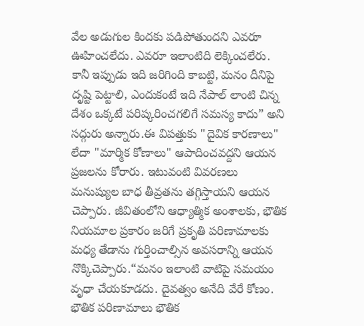వేల అడుగుల కిందకు పడిపోతుందని ఎవరూ ఊహించలేదు. ఎవరూ ఇలాంటిది లెక్కించలేరు. కానీ ఇప్పుడు ఇది జరిగింది కాబట్టి, మనం దీనిపై దృష్టి పెట్టాలి, ఎందుకంటే ఇది నేపాల్ లాంటి చిన్న దేశం ఒక్కటే పరిష్కరించగలిగే సమస్య కాదు” అని సద్గురు అన్నారు.ఈ విపత్తుకు "దైవిక కారణాలు" లేదా "మార్మిక కోణాలు" ఆపాదించవద్దని ఆయన ప్రజలను కోరారు. ఇటువంటి వివరణలు మనుష్యుల బాధ తీవ్రతను తగ్గిస్తాయని ఆయన చెప్పారు. జీవితంలోని ఆధ్యాత్మిక అంశాలకు, భౌతిక నియమాల ప్రకారం జరిగే ప్రకృతి పరిణామాలకు మధ్య తేడాను గుర్తించాల్సిన అవసరాన్ని ఆయన నొక్కిచెప్పారు.“మనం ఇలాంటి వాటిపై సమయం వృధా చేయకూడదు. దైవత్వం అనేది వేరే కోణం. భౌతిక పరిణామాలు భౌతిక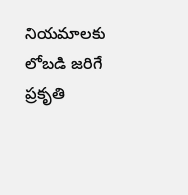నియమాలకు లోబడి జరిగే ప్రకృతి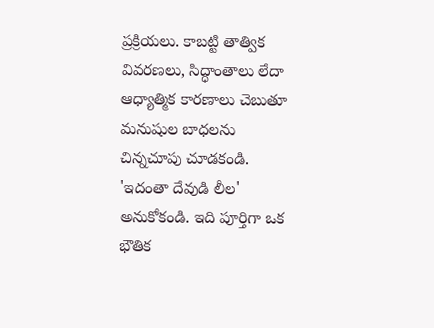ప్రక్రియలు. కాబట్టి తాత్విక వివరణలు, సిద్ధాంతాలు లేదా ఆధ్యాత్మిక కారణాలు చెబుతూ మనుషుల బాధలను చిన్నచూపు చూడకండి. 'ఇదంతా దేవుడి లీల' అనుకోకండి. ఇది పూర్తిగా ఒక భౌతిక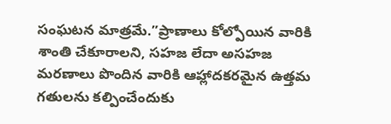సంఘటన మాత్రమే.”ప్రాణాలు కోల్పోయిన వారికి శాంతి చేకూరాలని, సహజ లేదా అసహజ మరణాలు పొందిన వారికి ఆహ్లాదకరమైన ఉత్తమ గతులను కల్పించేందుకు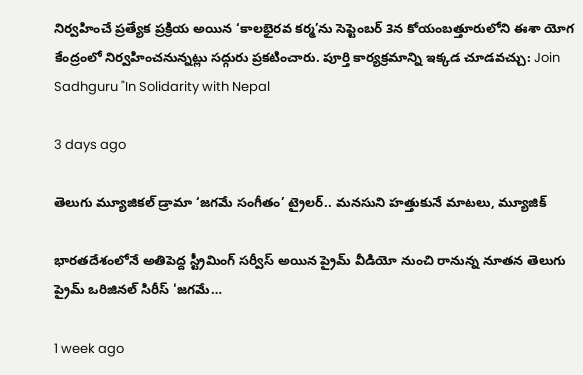నిర్వహించే ప్రత్యేక ప్రక్రియ అయిన ‘కాలభైరవ కర్మ’ను సెప్టెంబర్ 3న కోయంబత్తూరులోని ఈశా యోగ కేంద్రంలో నిర్వహించనున్నట్లు సద్గురు ప్రకటించారు. పూర్తి కార్యక్రమాన్ని ఇక్కడ చూడవచ్చు: Join Sadhguru "In Solidarity with Nepal

3 days ago

తెలుగు మ్యూజికల్ డ్రామా ‘జగమే సంగీతం’ ట్రైలర్‌.. మనసుని హత్తుకునే మాటలు, మ్యూజిక్

భారతదేశంలోనే అతిపెద్ద స్ట్రీమింగ్ సర్వీస్ అయిన ప్రైమ్ వీడియో నుంచి రానున్న నూతన తెలుగు ప్రైమ్ ఒరిజినల్ సిరీస్ 'జగమే…

1 week ago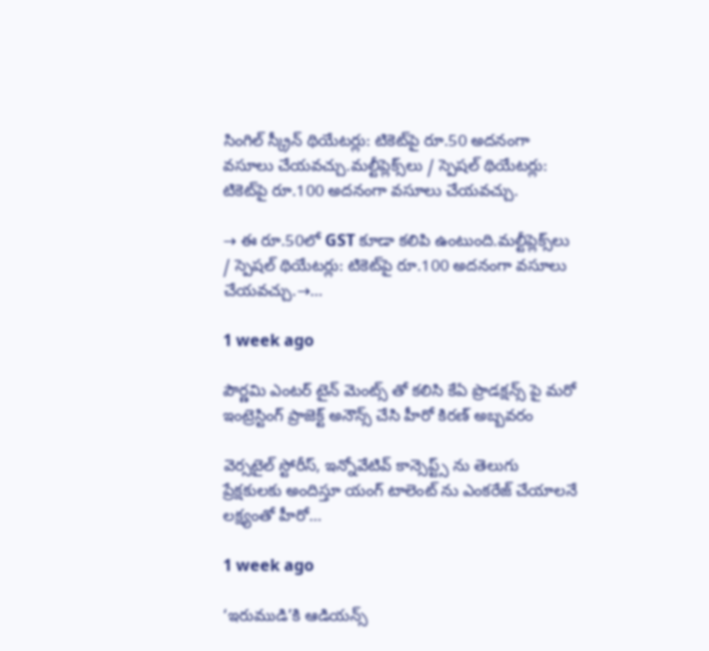సింగిల్ స్క్రీన్ థియేటర్లు: టికెట్‌పై రూ.50 అదనంగా వసూలు చేయవచ్చు.మల్టీప్లెక్స్‌లు / స్పెషల్ థియేటర్లు: టికెట్‌పై రూ.100 అదనంగా వసూలు చేయవచ్చు.

→ ఈ రూ.50లో GST కూడా కలిపి ఉంటుంది.మల్టీప్లెక్స్‌లు / స్పెషల్ థియేటర్లు: టికెట్‌పై రూ.100 అదనంగా వసూలు చేయవచ్చు.→…

1 week ago

పౌర్ణమి ఎంటర్ టైన్ మెంట్స్ తో కలిసి కేఏ ప్రొడక్షన్స్ పై మరో ఇంట్రెస్టింగ్ ప్రాజెక్ట్ అనౌన్స్ చేసి హీరో కిరణ్ అబ్బవరం

వెర్సటైల్ స్టోరీస్, ఇన్నోవేటివ్ కాన్సెప్ట్స్ ను తెలుగు ప్రేక్షకులకు అందిస్తూ యంగ్ టాలెంట్ ను ఎంకరేజ్ చేయాలనే లక్ష్యంతో హీరో…

1 week ago

‘ఇరుముడి’కి ఆడియన్స్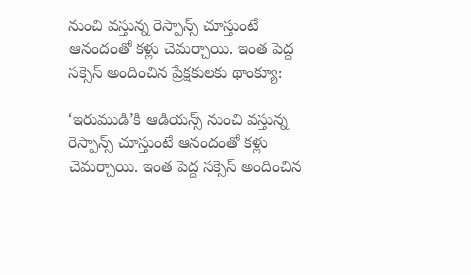నుంచి వస్తున్న రెస్పాన్స్ చూస్తుంటే ఆనందంతో కళ్లు చెమర్చాయి. ఇంత పెద్ద సక్సెస్ అందించిన ప్రేక్షకులకు థాంక్యూ:

‘ఇరుముడి’కి ఆడియన్స్ నుంచి వస్తున్న రెస్పాన్స్ చూస్తుంటే ఆనందంతో కళ్లు చెమర్చాయి. ఇంత పెద్ద సక్సెస్ అందించిన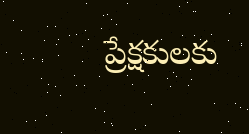ప్రేక్షకులకు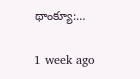థాంక్యూ:…

1 week ago